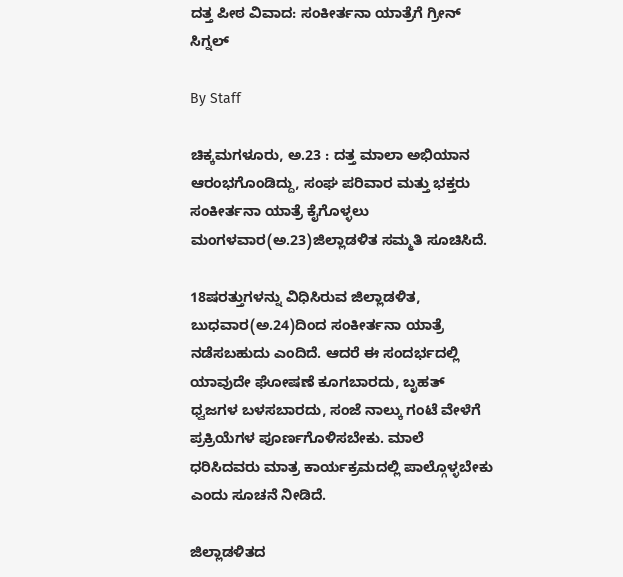ದತ್ತ ಪೀಠ ವಿವಾದ: ಸಂಕೀರ್ತನಾ ಯಾತ್ರೆಗೆ ಗ್ರೀನ್ ಸಿಗ್ನಲ್

By Staff

ಚಿಕ್ಕಮಗಳೂರು, ಅ.23 : ದತ್ತ ಮಾಲಾ ಅಭಿಯಾನ ಆರಂಭಗೊಂಡಿದ್ದು, ಸಂಘ ಪರಿವಾರ ಮತ್ತು ಭಕ್ತರು ಸಂಕೀರ್ತನಾ ಯಾತ್ರೆ ಕೈಗೊಳ್ಳಲು ಮಂಗಳವಾರ(ಅ.23)ಜಿಲ್ಲಾಡಳಿತ ಸಮ್ಮತಿ ಸೂಚಿಸಿದೆ.

18ಷರತ್ತುಗಳನ್ನು ವಿಧಿಸಿರುವ ಜಿಲ್ಲಾಡಳಿತ, ಬುಧವಾರ(ಅ.24)ದಿಂದ ಸಂಕೀರ್ತನಾ ಯಾತ್ರೆ ನಡೆಸಬಹುದು ಎಂದಿದೆ. ಆದರೆ ಈ ಸಂದರ್ಭದಲ್ಲಿ ಯಾವುದೇ ಘೋಷಣೆ ಕೂಗಬಾರದು, ಬೃಹತ್ ಧ್ವಜಗಳ ಬಳಸಬಾರದು, ಸಂಜೆ ನಾಲ್ಕು ಗಂಟೆ ವೇಳೆಗೆ ಪ್ರಕ್ರಿಯೆಗಳ ಪೂರ್ಣಗೊಳಿಸಬೇಕು. ಮಾಲೆ ಧರಿಸಿದವರು ಮಾತ್ರ ಕಾರ್ಯಕ್ರಮದಲ್ಲಿ ಪಾಲ್ಗೊಳ್ಳಬೇಕು ಎಂದು ಸೂಚನೆ ನೀಡಿದೆ.

ಜಿಲ್ಲಾಡಳಿತದ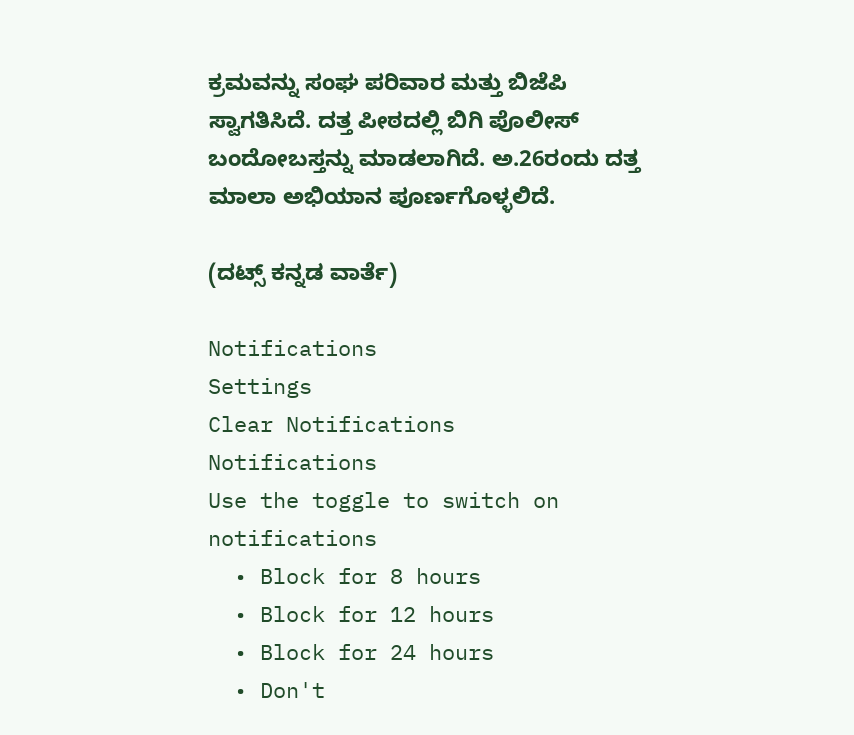ಕ್ರಮವನ್ನು ಸಂಘ ಪರಿವಾರ ಮತ್ತು ಬಿಜೆಪಿ ಸ್ವಾಗತಿಸಿದೆ. ದತ್ತ ಪೀಠದಲ್ಲಿ ಬಿಗಿ ಪೊಲೀಸ್ ಬಂದೋಬಸ್ತನ್ನು ಮಾಡಲಾಗಿದೆ. ಅ.26ರಂದು ದತ್ತ ಮಾಲಾ ಅಭಿಯಾನ ಪೂರ್ಣಗೊಳ್ಳಲಿದೆ.

(ದಟ್ಸ್ ಕನ್ನಡ ವಾರ್ತೆ)

Notifications
Settings
Clear Notifications
Notifications
Use the toggle to switch on notifications
  • Block for 8 hours
  • Block for 12 hours
  • Block for 24 hours
  • Don't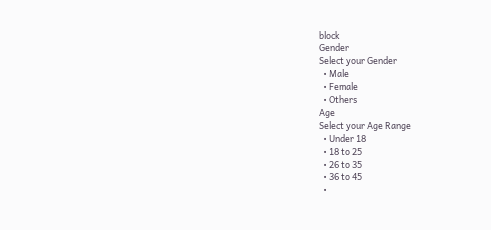block
Gender
Select your Gender
  • Male
  • Female
  • Others
Age
Select your Age Range
  • Under 18
  • 18 to 25
  • 26 to 35
  • 36 to 45
  •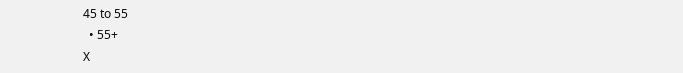45 to 55
  • 55+
X